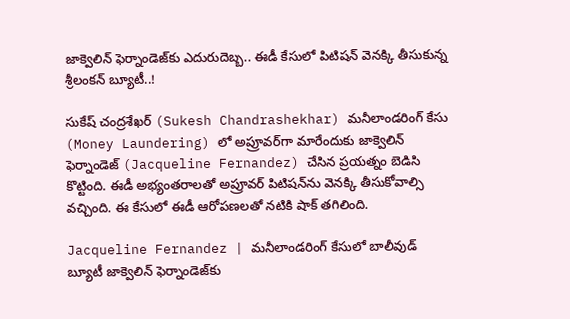జాక్వెలిన్‌ ఫెర్నాండెజ్‌కు ఎదురుదెబ్బ.. ఈడీ కేసులో పిటిషన్‌ వెనక్కి తీసుకున్న శ్రీలంకన్‌ బ్యూటీ..!

సుకేష్‌ చంద్రశేఖర్‌ (Sukesh Chandrashekhar) మనీలాండరింగ్‌ కేసు (Money Laundering) లో అప్రూవర్‌గా మారేందుకు జాక్వెలిన్‌ ఫెర్నాండెజ్‌ (Jacqueline Fernandez) చేసిన ప్రయత్నం బెడిసి కొట్టింది. ఈడీ అభ్యంతరాలతో అప్రూవర్‌ పిటిషన్‌ను వెనక్కి తీసుకోవాల్సి వచ్చింది. ఈ కేసులో ఈడీ ఆరోపణలతో నటికి షాక్‌ తగిలింది.

Jacqueline Fernandez | మనీలాండరింగ్‌ కేసులో బాలీవుడ్‌ బ్యూటీ జాక్వెలిన్‌ ఫెర్నాండెజ్‌కు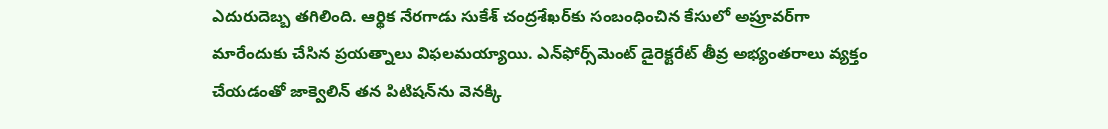ఎదురుదెబ్బ తగిలింది. ఆర్థిక నేరగాడు సుకేశ్ చంద్రశేఖర్‌కు సంబంధించిన కేసులో అప్రూవర్‌గా మారేందుకు చేసిన ప్రయత్నాలు విఫలమయ్యాయి. ఎన్‌ఫోర్స్‌మెంట్‌ డైరెక్టరేట్‌ తీవ్ర అభ్యంతరాలు వ్యక్తం చేయడంతో జాక్వెలిన్‌ తన పిటిషన్‌ను వెనక్కి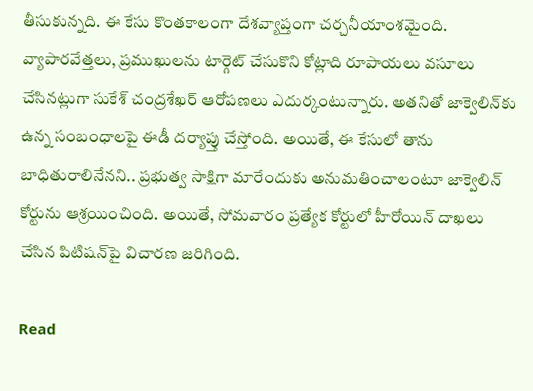తీసుకున్నది. ఈ కేసు కొంతకాలంగా దేశవ్యాప్తంగా చర్చనీయాంశమైంది. వ్యాపారవేత్తలు, ప్రముఖులను టార్గెట్‌ చేసుకొని కోట్లాది రూపాయలు వసూలు చేసినట్లుగా సుకేశ్‌ చంద్రశేఖర్‌ ఆరోపణలు ఎదుర్కంటున్నారు. అతనితో జాక్వెలిన్‌కు ఉన్న సంబంధాలపై ఈడీ దర్యాప్తు చేస్తోంది. అయితే, ఈ కేసులో తాను బాధితురాలినేనని.. ప్రభుత్వ సాక్షిగా మారేందుకు అనుమతించాలంటూ జాక్వెలిన్‌ కోర్టును ఆశ్రయించింది. అయితే, సోమవారం ప్రత్యేక కోర్టులో హీరోయిన్‌ దాఖలు చేసిన పిటిషన్‌పై విచారణ జరిగింది.

Read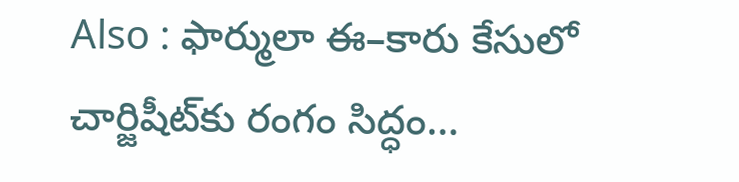Also : ఫార్ములా ఈ–కారు కేసులో చార్జిషీట్‌కు రంగం సిద్ధం…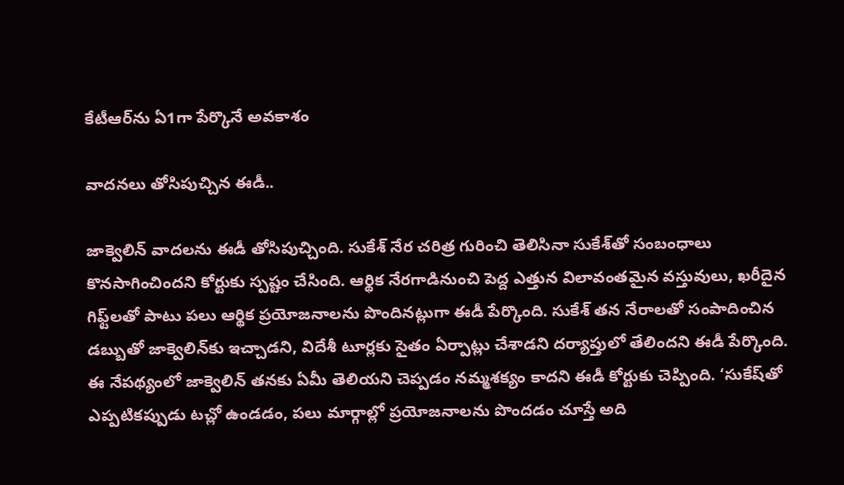కేటీఆర్‌ను ఏ1గా పేర్కొనే అవకాశం

వాదనలు తోసిపుచ్చిన ఈడీ..

జాక్వెలిన్‌ వాదలను ఈడీ తోసిపుచ్చింది. సుకేశ్‌ నేర చరిత్ర గురించి తెలిసినా సుకేశ్‌తో సంబంధాలు కొనసాగించిందని కోర్టుకు స్పష్టం చేసింది. ఆర్థిక నేరగాడినుంచి పెద్ద ఎత్తున విలావంతమైన వస్తువులు, ఖరీదైన గిఫ్ట్‌లతో పాటు పలు ఆర్థిక ప్రయోజనాలను పొందినట్లుగా ఈడీ పేర్కొంది. సుకేశ్‌ తన నేరాలతో సంపాదించిన డబ్బుతో జాక్వెలిన్‌కు ఇచ్చాడని, విదేశీ టూర్లకు సైతం ఏర్పాట్లు చేశాడని దర్యాప్తులో తేలిందని ఈడీ పేర్కొంది. ఈ నేపథ్యంలో జాక్వెలిన్‌ తనకు ఏమీ తెలియని చెప్పడం నమ్మశక్యం కాదని ఈడీ కోర్టుకు చెప్పింది. ‘సుకేష్‌తో ఎప్పటికప్పుడు టచ్లో ఉండడం, పలు మార్గాల్లో ప్రయోజనాలను పొందడం చూస్తే అది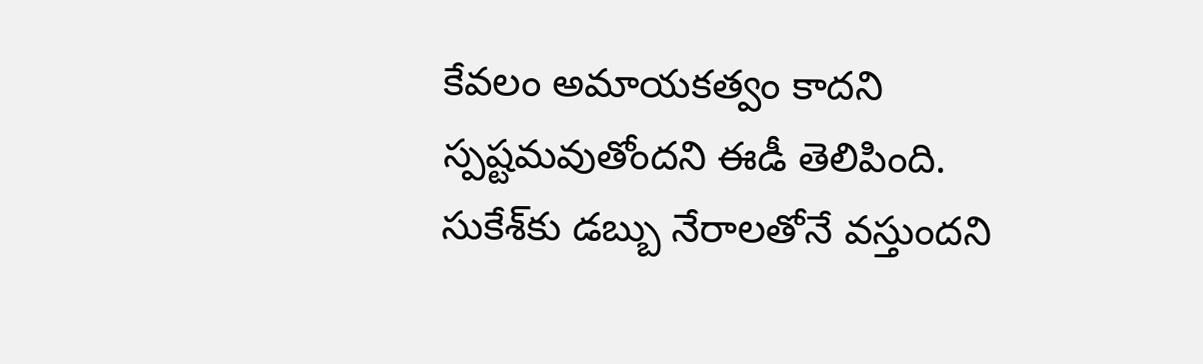కేవలం అమాయకత్వం కాదని స్పష్టమవుతోందని ఈడీ తెలిపింది. సుకేశ్‌కు డబ్బు నేరాలతోనే వస్తుందని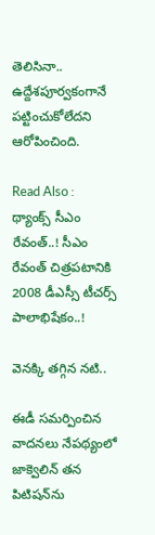తెలిసినా.. ఉద్దేశపూర్వకంగానే పట్టించుకోలేదని ఆరోపించింది.

Read Also : థ్యాంక్స్‌ సీఎం రేవంత్‌..! సీఎం రేవంత్‌ చిత్రపటానికి 2008 డీఎస్సీ టీచర్స్‌ పాలాభిషేకం..!

వెనక్కి తగ్గిన నటి..

ఈడీ సమర్పించిన వాదనలు నేపథ్యంలో జాక్వెలిన్‌ తన పిటిషన్‌ను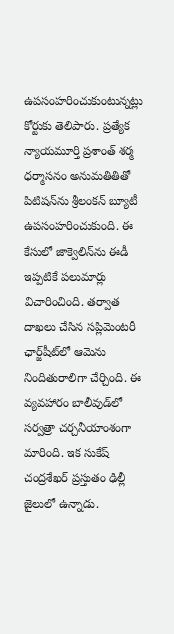ఉపసంహరించుకుంటున్నట్లు కోర్టుకు తెలిపారు. ప్రత్యేక న్యాయమూర్తి ప్రశాంత్‌ శర్మ ధర్మాసనం అనుమతితితో పిటిషన్‌ను శ్రీలంకన్‌ బ్యూటీ ఉపసంహరించుకుంది. ఈ కేసులో జాక్వెలిన్‌ను ఈడీ ఇప్పటికే పలుమార్లు విచారించింది. తర్వాత దాఖలు చేసిన సప్లిమెంటరీ ఛార్జ్‌షీట్‌లో ఆమెను నిందితురాలిగా చేర్చింది. ఈ వ్యవహారం బాలీవుడ్‌లో సర్వత్రా చర్చనీయాంశంగా మారింది. ఇక సుకేష్‌ చంద్రశేఖర్‌ ప్రస్తుతం ఢిల్లీ జైలులో ఉన్నాడు.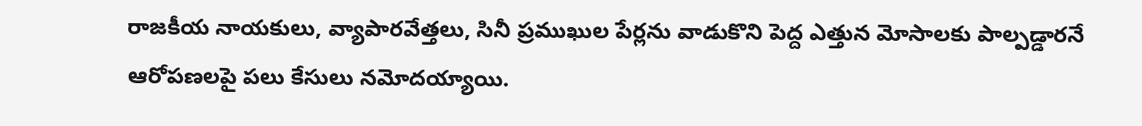రాజకీయ నాయకులు, వ్యాపారవేత్తలు, సినీ ప్రముఖుల పేర్లను వాడుకొని పెద్ద ఎత్తున మోసాలకు పాల్పడ్డారనే ఆరోపణలపై పలు కేసులు నమోదయ్యాయి.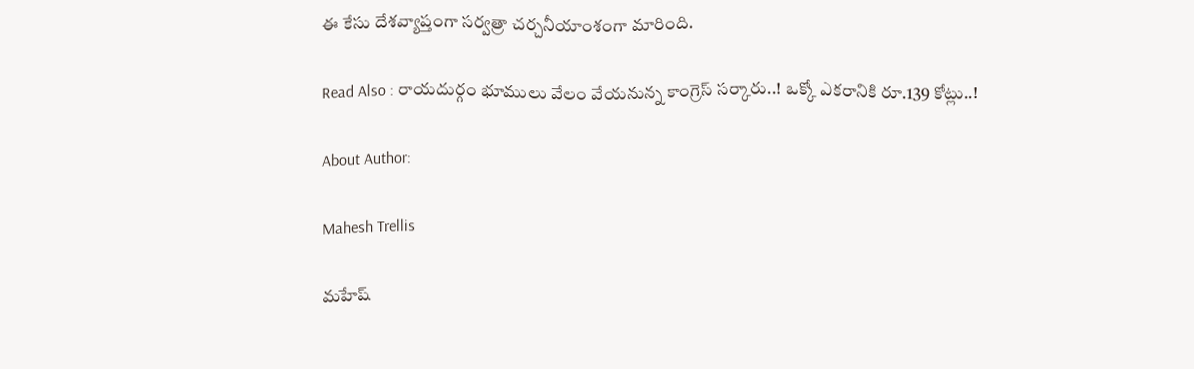ఈ కేసు దేశవ్యాప్తంగా సర్వత్రా చర్చనీయాంశంగా మారింది.

Read Also : రాయదుర్గం భూములు వేలం వేయనున్న కాంగ్రెస్‌ సర్కారు..! ఒక్కో ఎకరానికి రూ.139 కోట్లు..!

About Author:

Mahesh Trellis

మహేష్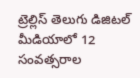ట్రెల్లిస్ తెలుగు డిజిటల్ మీడియాలో 12 సంవత్సరాల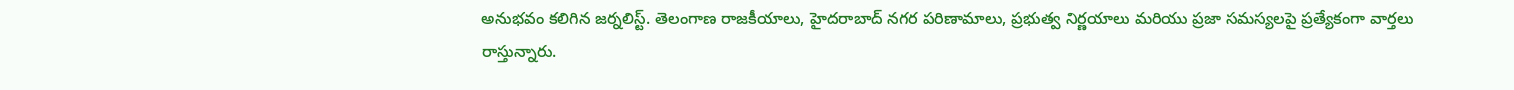అనుభవం కలిగిన జర్నలిస్ట్‌. తెలంగాణ రాజకీయాలు, హైదరాబాద్ నగర పరిణామాలు, ప్రభుత్వ నిర్ణయాలు మరియు ప్రజా సమస్యలపై ప్రత్యేకంగా వార్తలు రాస్తున్నారు.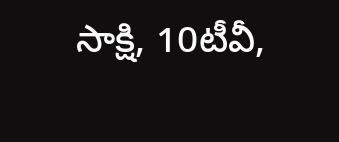సాక్షి, 10టీవీ,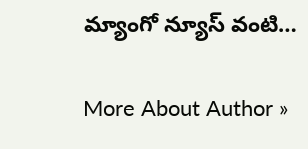మ్యాంగో న్యూస్ వంటి…

More About Author »